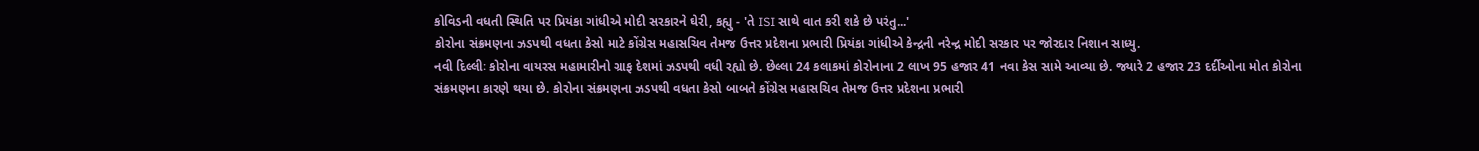કોવિડની વધતી સ્થિતિ પર પ્રિયંકા ગાંધીએ મોદી સરકારને ઘેરી, કહ્યુ - 'તે ISI સાથે વાત કરી શકે છે પરંતુ...'
કોરોના સંક્રમણના ઝડપથી વધતા કેસો માટે કોંગ્રેસ મહાસચિવ તેમજ ઉત્તર પ્રદેશના પ્રભારી પ્રિયંકા ગાંધીએ કેન્દ્રની નરેન્દ્ર મોદી સરકાર પર જોરદાર નિશાન સાધ્યુ.
નવી દિલ્લીઃ કોરોના વાયરસ મહામારીનો ગ્રાફ દેશમાં ઝડપથી વધી રહ્યો છે. છેલ્લા 24 કલાકમાં કોરોનાના 2 લાખ 95 હજાર 41 નવા કેસ સામે આવ્યા છે. જ્યારે 2 હજાર 23 દર્દીઓના મોત કોરોના સંક્રમણના કારણે થયા છે. કોરોના સંક્રમણના ઝડપથી વધતા કેસો બાબતે કોંગ્રેસ મહાસચિવ તેમજ ઉત્તર પ્રદેશના પ્રભારી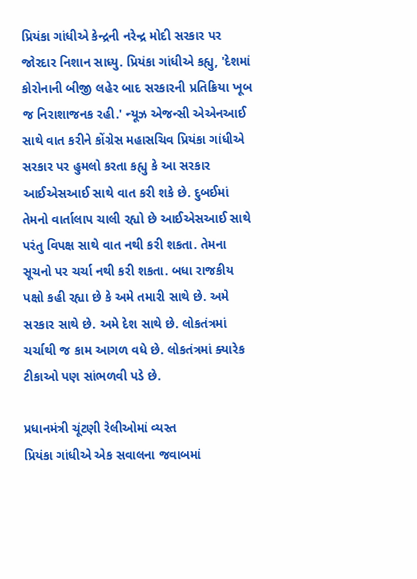પ્રિયંકા ગાંધીએ કેન્દ્રની નરેન્દ્ર મોદી સરકાર પર જોરદાર નિશાન સાધ્યુ. પ્રિયંકા ગાંધીએ કહ્યુ, 'દેશમાં કોરોનાની બીજી લહેર બાદ સરકારની પ્રતિક્રિયા ખૂબ જ નિરાશાજનક રહી.' ન્યૂઝ એજન્સી એએનઆઈ સાથે વાત કરીને કોંગ્રેસ મહાસચિવ પ્રિયંકા ગાંધીએ સરકાર પર હુમલો કરતા કહ્યુ કે આ સરકાર આઈએસઆઈ સાથે વાત કરી શકે છે. દુબઈમાં તેમનો વાર્તાલાપ ચાલી રહ્યો છે આઈએસઆઈ સાથે પરંતુ વિપક્ષ સાથે વાત નથી કરી શકતા. તેમના સૂચનો પર ચર્ચા નથી કરી શકતા. બધા રાજકીય પક્ષો કહી રહ્યા છે કે અમે તમારી સાથે છે. અમે સરકાર સાથે છે. અમે દેશ સાથે છે. લોકતંત્રમાં ચર્ચાથી જ કામ આગળ વધે છે. લોકતંત્રમાં ક્યારેક ટીકાઓ પણ સાંભળવી પડે છે.

પ્રધાનમંત્રી ચૂંટણી રેલીઓમાં વ્યસ્ત
પ્રિયંકા ગાંધીએ એક સવાલના જવાબમાં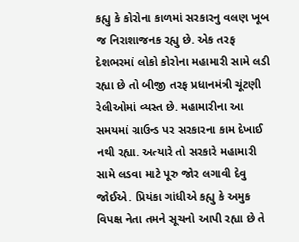કહ્યુ કે કોરોના કાળમાં સરકારનુ વલણ ખૂબ જ નિરાશાજનક રહ્યુ છે. એક તરફ દેશભરમાં લોકો કોરોના મહામારી સામે લડી રહ્યા છે તો બીજી તરફ પ્રધાનમંત્રી ચૂંટણી રેલીઓમાં વ્યસ્ત છે. મહામારીના આ સમયમાં ગ્રાઉન્ડ પર સરકારના કામ દેખાઈ નથી રહ્યા. અત્યારે તો સરકારે મહામારી સામે લડવા માટે પૂરુ જોર લગાવી દેવુ જોઈએ. પ્રિયંકા ગાંધીએ કહ્યુ કે અમુક વિપક્ષ નેતા તમને સૂચનો આપી રહ્યા છે તે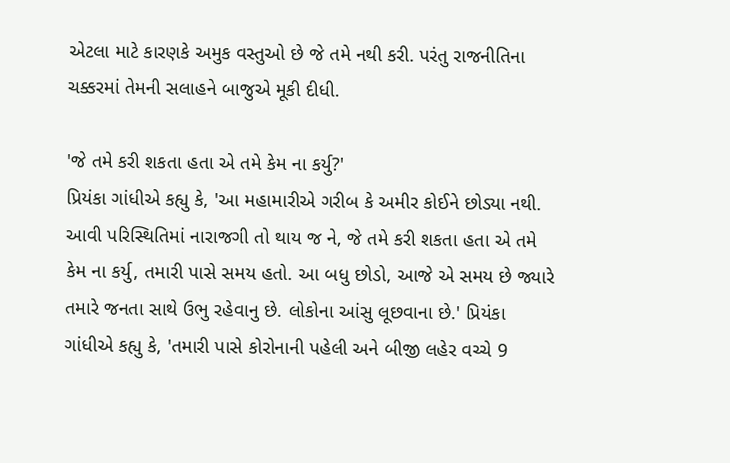એટલા માટે કારણકે અમુક વસ્તુઓ છે જે તમે નથી કરી. પરંતુ રાજનીતિના ચક્કરમાં તેમની સલાહને બાજુએ મૂકી દીધી.

'જે તમે કરી શકતા હતા એ તમે કેમ ના કર્યુ?'
પ્રિયંકા ગાંધીએ કહ્યુ કે, 'આ મહામારીએ ગરીબ કે અમીર કોઈને છોડ્યા નથી. આવી પરિસ્થિતિમાં નારાજગી તો થાય જ ને, જે તમે કરી શકતા હતા એ તમે કેમ ના કર્યુ, તમારી પાસે સમય હતો. આ બધુ છોડો, આજે એ સમય છે જ્યારે તમારે જનતા સાથે ઉભુ રહેવાનુ છે. લોકોના આંસુ લૂછવાના છે.' પ્રિયંકા ગાંધીએ કહ્યુ કે, 'તમારી પાસે કોરોનાની પહેલી અને બીજી લહેર વચ્ચે 9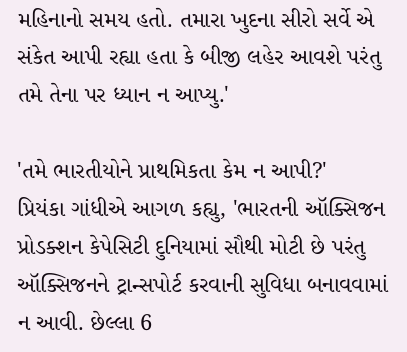મહિનાનો સમય હતો. તમારા ખુદના સીરો સર્વે એ સંકેત આપી રહ્યા હતા કે બીજી લહેર આવશે પરંતુ તમે તેના પર ધ્યાન ન આપ્યુ.'

'તમે ભારતીયોને પ્રાથમિકતા કેમ ન આપી?'
પ્રિયંકા ગાંધીએ આગળ કહ્યુ, 'ભારતની ઑક્સિજન પ્રોડક્શન કેપેસિટી દુનિયામાં સૌથી મોટી છે પરંતુ ઑક્સિજનને ટ્રાન્સપોર્ટ કરવાની સુવિધા બનાવવામાં ન આવી. છેલ્લા 6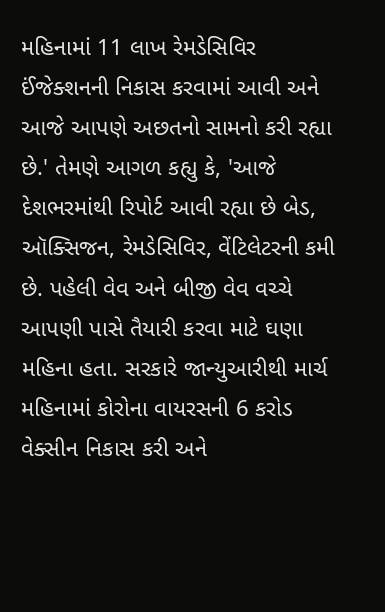મહિનામાં 11 લાખ રેમડેસિવિર ઈંજેક્શનની નિકાસ કરવામાં આવી અને આજે આપણે અછતનો સામનો કરી રહ્યા છે.' તેમણે આગળ કહ્યુ કે, 'આજે દેશભરમાંથી રિપોર્ટ આવી રહ્યા છે બેડ, ઑક્સિજન, રેમડેસિવિર, વેંટિલેટરની કમી છે. પહેલી વેવ અને બીજી વેવ વચ્ચે આપણી પાસે તૈયારી કરવા માટે ઘણા મહિના હતા. સરકારે જાન્યુઆરીથી માર્ચ મહિનામાં કોરોના વાયરસની 6 કરોડ વેક્સીન નિકાસ કરી અને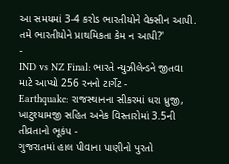આ સમયમાં 3-4 કરોડ ભારતીયોને વેક્સીન આપી. તમે ભારતીયોને પ્રાથમિકતા કેમ ન આપી?'
-
IND vs NZ Final: ભારતે ન્યુઝીલેન્ડને જીતવા માટે આપ્યો 256 રનનો ટાર્ગેટ -
Earthquake: રાજસ્થાનના સીકરમાં ધરા ધ્રુજી, ખાટુશ્યામજી સહિત અનેક વિસ્તારોમાં 3.5ની તીવ્રતાનો ભૂકંપ -
ગુજરાતમાં હાલ પીવાના પાણીનો પુરતો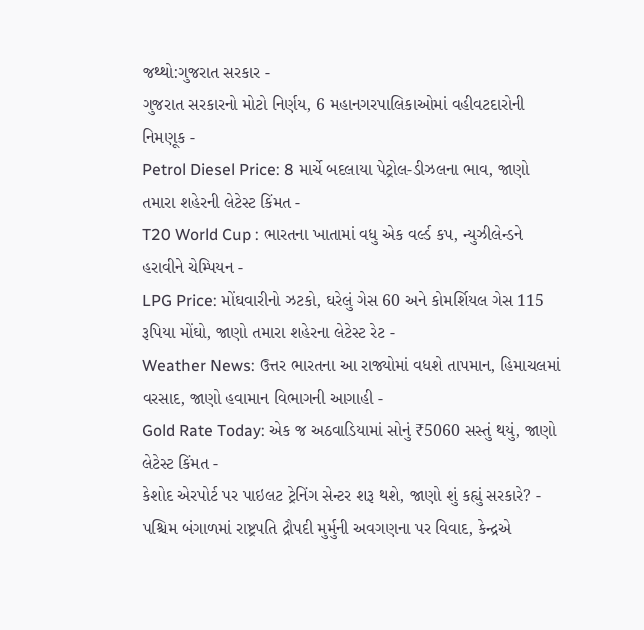જથ્થો:ગુજરાત સરકાર -
ગુજરાત સરકારનો મોટો નિર્ણય, 6 મહાનગરપાલિકાઓમાં વહીવટદારોની નિમણૂક -
Petrol Diesel Price: 8 માર્ચે બદલાયા પેટ્રોલ-ડીઝલના ભાવ, જાણો તમારા શહેરની લેટેસ્ટ કિંમત -
T20 World Cup : ભારતના ખાતામાં વધુ એક વર્લ્ડ કપ, ન્યુઝીલેન્ડને હરાવીને ચેમ્પિયન -
LPG Price: મોંઘવારીનો ઝટકો, ઘરેલું ગેસ 60 અને કોમર્શિયલ ગેસ 115 રૂપિયા મોંઘો, જાણો તમારા શહેરના લેટેસ્ટ રેટ -
Weather News: ઉત્તર ભારતના આ રાજ્યોમાં વધશે તાપમાન, હિમાચલમાં વરસાદ, જાણો હવામાન વિભાગની આગાહી -
Gold Rate Today: એક જ અઠવાડિયામાં સોનું ₹5060 સસ્તું થયું, જાણો લેટેસ્ટ કિંમત -
કેશોદ એરપોર્ટ પર પાઇલટ ટ્રેનિંગ સેન્ટર શરૂ થશે, જાણો શું કહ્યું સરકારે? -
પશ્ચિમ બંગાળમાં રાષ્ટ્રપતિ દ્રૌપદી મુર્મુની અવગણના પર વિવાદ, કેન્દ્રએ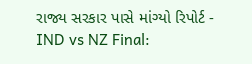રાજ્ય સરકાર પાસે માંગ્યો રિપોર્ટ -
IND vs NZ Final: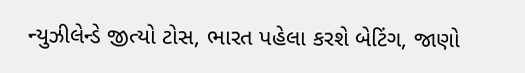ન્યુઝીલેન્ડે જીત્યો ટોસ, ભારત પહેલા કરશે બેટિંગ, જાણો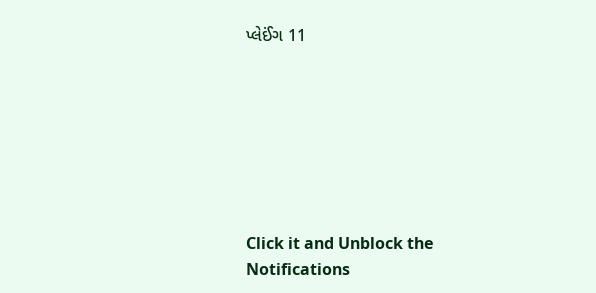પ્લેઈંગ 11







Click it and Unblock the Notifications